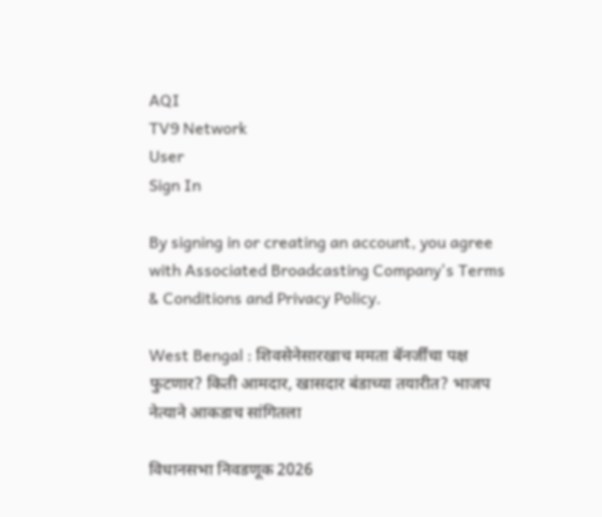AQI
TV9 Network
User
Sign In

By signing in or creating an account, you agree with Associated Broadcasting Company's Terms & Conditions and Privacy Policy.

West Bengal : शिवसेनेसारखाच ममता बॅनर्जींचा पक्ष फुटणार? किती आमदार, खासदार बंडाच्या तयारीत? भाजप नेत्याने आकडाच सांगितला

विधानसभा निवडणूक 2026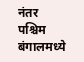नंतर पश्चिम बंगालमध्ये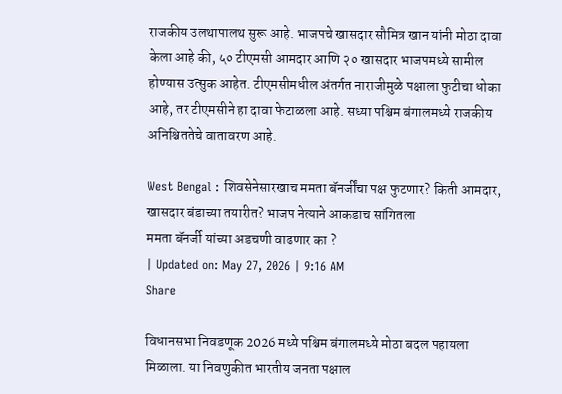राजकीय उलथापालथ सुरू आहे. भाजपचे खासदार सौमित्र खान यांनी मोठा दावा केला आहे की, ५० टीएमसी आमदार आणि २० खासदार भाजपमध्ये सामील होण्यास उत्सुक आहेत. टीएमसीमधील अंतर्गत नाराजीमुळे पक्षाला फुटीचा धोका आहे, तर टीएमसीने हा दावा फेटाळला आहे. सध्या पश्चिम बंगालमध्ये राजकीय अनिश्चिततेचे वातावरण आहे.

West Bengal : शिवसेनेसारखाच ममता बॅनर्जींचा पक्ष फुटणार? किती आमदार, खासदार बंडाच्या तयारीत? भाजप नेत्याने आकडाच सांगितला
ममता बॅनर्जी यांच्या अडचणी वाढणार का ?
| Updated on: May 27, 2026 | 9:16 AM
Share

विधानसभा निवडणूक 2026 मध्ये पश्चिम बंगालमध्ये मोठा बदल पहायला मिळाला. या निवणुकीत भारतीय जनता पक्षाल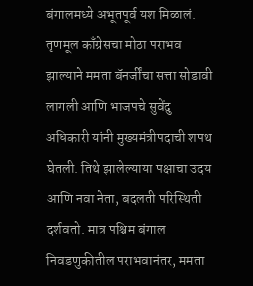बंगालमध्ये अभूतपूर्व यश मिळालं. तृणमूल काँग्रेसचा मोठा पराभव झाल्याने ममता बॅनर्जींचा सत्ता सोडावी लागली आणि भाजपचे सुवेंदु अधिकारी यांनी मुख्यमंत्रीपदाची शपथ घेतली. तिथे झालेल्याया पक्षाचा उदय आणि नवा नेता, बदलती परिस्थिती दर्शवतो. मात्र पश्चिम बंगाल निवडणुकीतील पराभवानंतर, ममता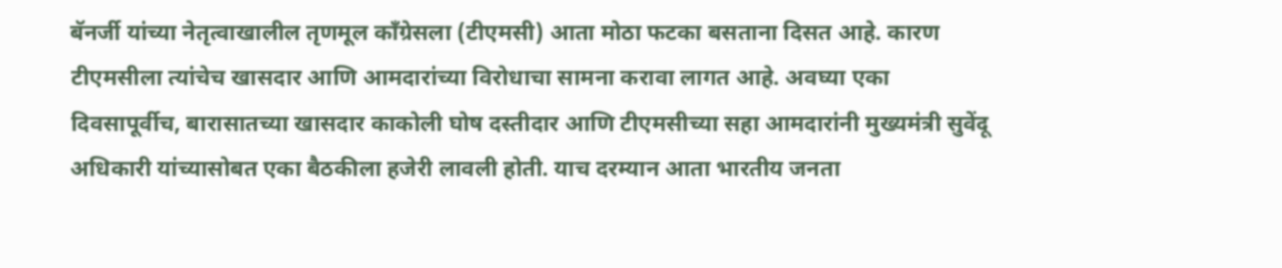बॅनर्जी यांच्या नेतृत्वाखालील तृणमूल काँग्रेसला (टीएमसी) आता मोठा फटका बसताना दिसत आहे. कारण टीएमसीला त्यांचेच खासदार आणि आमदारांच्या विरोधाचा सामना करावा लागत आहे. अवघ्या एका दिवसापूर्वीच, बारासातच्या खासदार काकोली घोष दस्तीदार आणि टीएमसीच्या सहा आमदारांनी मुख्यमंत्री सुवेंदू अधिकारी यांच्यासोबत एका बैठकीला हजेरी लावली होती. याच दरम्यान आता भारतीय जनता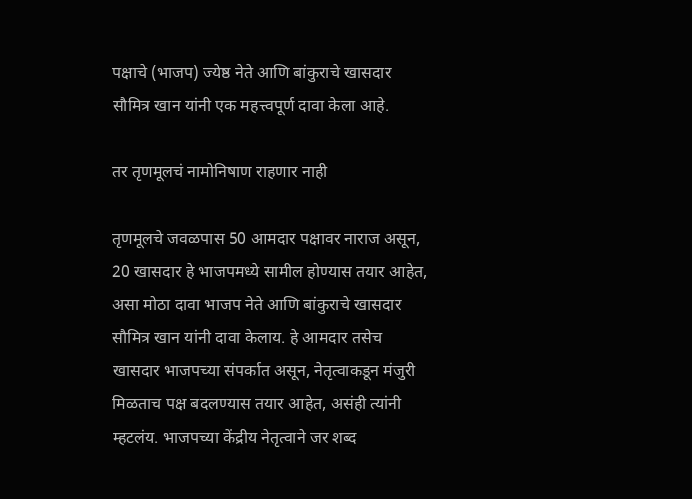पक्षाचे (भाजप) ज्येष्ठ नेते आणि बांकुराचे खासदार सौमित्र खान यांनी एक महत्त्वपूर्ण दावा केला आहे.

तर तृणमूलचं नामोनिषाण राहणार नाही

तृणमूलचे जवळपास 50 आमदार पक्षावर नाराज असून, 20 खासदार हे भाजपमध्ये सामील होण्यास तयार आहेत, असा मोठा दावा भाजप नेते आणि बांकुराचे खासदार सौमित्र खान यांनी दावा केलाय. हे आमदार तसेच खासदार भाजपच्या संपर्कात असून, नेतृत्वाकडून मंजुरी मिळताच पक्ष बदलण्यास तयार आहेत, असंही त्यांनी म्हटलंय. भाजपच्या केंद्रीय नेतृत्वाने जर शब्द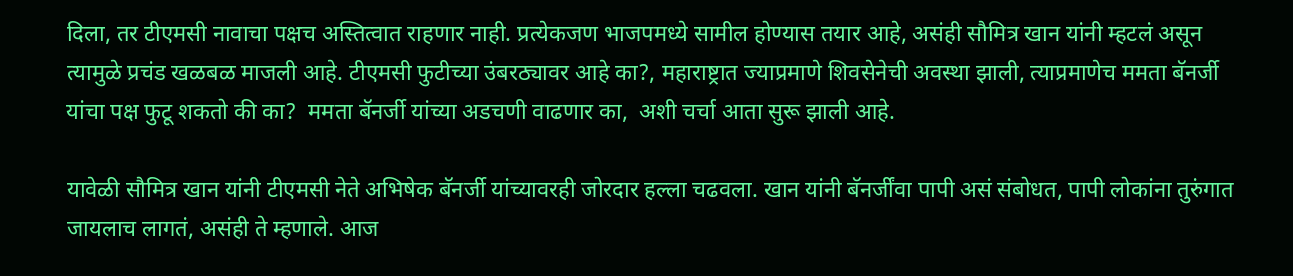दिला, तर टीएमसी नावाचा पक्षच अस्तित्वात राहणार नाही. प्रत्येकजण भाजपमध्ये सामील होण्यास तयार आहे, असंही सौमित्र खान यांनी म्हटलं असून त्यामुळे प्रचंड खळबळ माजली आहे. टीएमसी फुटीच्या उंबरठ्यावर आहे का?, महाराष्ट्रात ज्याप्रमाणे शिवसेनेची अवस्था झाली, त्याप्रमाणेच ममता बॅनर्जी यांचा पक्ष फुटू शकतो की का?  ममता बॅनर्जी यांच्या अडचणी वाढणार का,  अशी चर्चा आता सुरू झाली आहे.

यावेळी सौमित्र खान यांनी टीएमसी नेते अभिषेक बॅनर्जी यांच्यावरही जोरदार हल्ला चढवला. खान यांनी बॅनर्जींवा पापी असं संबोधत, पापी लोकांना तुरुंगात जायलाच लागतं, असंही ते म्हणाले. आज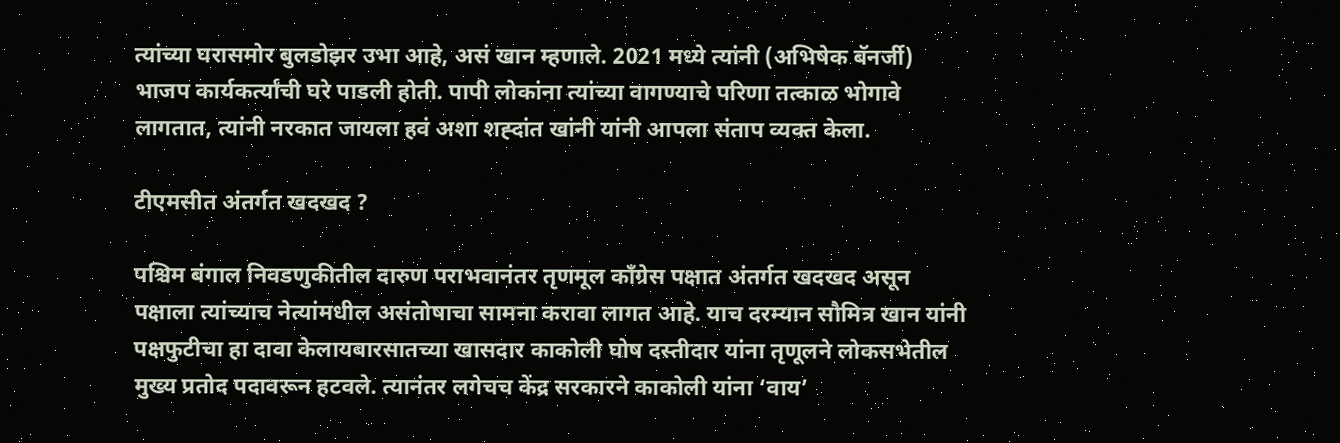त्यांच्या घरासमोर बुलडोझर उभा आहे, असं खान म्हणाले. 2021 मध्ये त्यांनी (अभिषेक बॅनर्जी) भाजप कार्यकर्त्यांची घरे पाडली होती. पापी लोकांना त्यांच्या वागण्याचे परिणा तत्काळ भोगावे लागतात, त्यांनी नरकात जायला हवं अशा शह्दांत खांनी यांनी आपला संताप व्यक्त केला.

टीएमसीत अंतर्गत खदखद ?

पश्चिम बंगाल निवडणुकीतील दारुण पराभवानंतर तृणमूल काँग्रेस पक्षात अंतर्गत खदखद असून पक्षाला त्यांच्याच नेत्यांमधील असंतोषाचा सामना करावा लागत आहे. याच दरम्यान सौमित्र खान यांनी पक्षफुटीचा हा दावा केलायबारसातच्या खासदार काकोली घोष दस्तीदार यांना तृणूलने लोकसभेतील मुख्य प्रतोद पदावरून हटवले. त्यानंतर लगेचच केंद्र सरकारने काकोली यांना ‘वाय’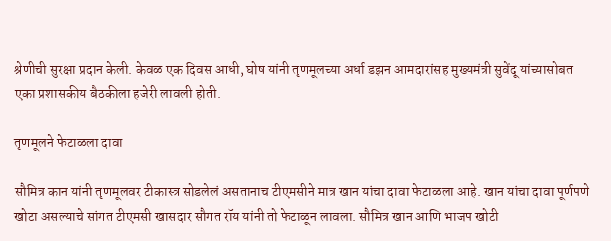श्रेणीची सुरक्षा प्रदान केली. केवळ एक दिवस आधी, घोष यांनी तृणमूलच्या अर्धा डझन आमदारांसह मुख्यमंत्री सुवेंदू यांच्यासोबत एका प्रशासकीय बैठकीला हजेरी लावली होती.

तृणमूलने फेटाळला दावा

सौमित्र कान यांनी तृणमूलवर टीकास्त्र सोडलेलं असतानाच टीएमसीने मात्र खान यांचा दावा फेटाळला आहे. खान यांचा दावा पूर्णपणे खोटा असल्याचे सांगत टीएमसी खासदार सौगत रॉय यांनी तो फेटाळून लावला. सौमित्र खान आणि भाजप खोटी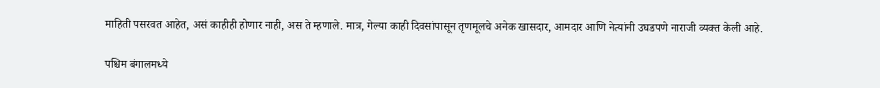माहिती पसरवत आहेत, असं काहीही होणार नाही, अस ते म्हणाले. मात्र, गेल्या काही दिवसांपासून तृणमूलचे अनेक खासदार, आमदार आणि नेत्यांनी उघडपणे नाराजी व्यक्त केली आहे.

पश्चिम बंगालमध्ये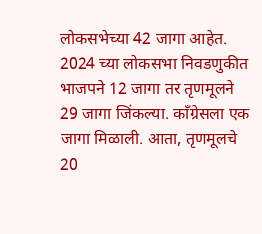लोकसभेच्या 42 जागा आहेत. 2024 च्या लोकसभा निवडणुकीत भाजपने 12 जागा तर तृणमूलने 29 जागा जिंकल्या. काँग्रेसला एक जागा मिळाली. आता, तृणमूलचे 20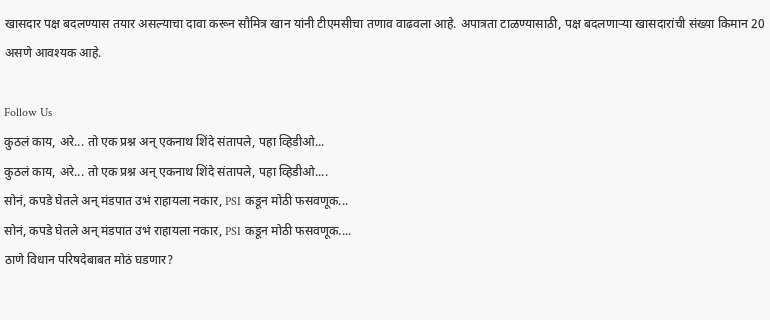खासदार पक्ष बदलण्यास तयार असल्याचा दावा करून सौमित्र खान यांनी टीएमसीचा तणाव वाढवला आहे. अपात्रता टाळण्यासाठी, पक्ष बदलणाऱ्या खासदारांची संख्या किमान 20 असणे आवश्यक आहे.

Follow Us
कुठलं काय, अरे... तो एक प्रश्न अन् एकनाथ शिंदे संतापले, पहा व्हिडीओ...
कुठलं काय, अरे... तो एक प्रश्न अन् एकनाथ शिंदे संतापले, पहा व्हिडीओ....
सोनं, कपडे घेतले अन् मंडपात उभं राहायला नकार, PSI कडून मोठी फसवणूक...
सोनं, कपडे घेतले अन् मंडपात उभं राहायला नकार, PSI कडून मोठी फसवणूक....
ठाणे विधान परिषदेबाबत मोठं घडणार?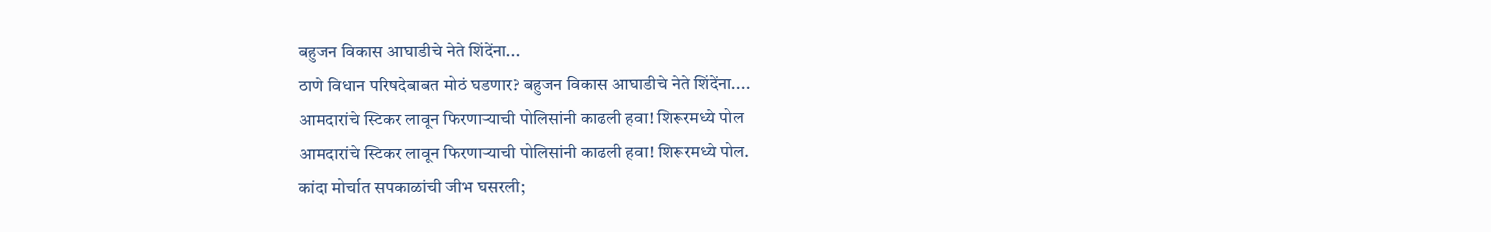बहुजन विकास आघाडीचे नेते शिंदेंना...
ठाणे विधान परिषदेबाबत मोठं घडणार? बहुजन विकास आघाडीचे नेते शिंदेंना....
आमदारांचे स्टिकर लावून फिरणाऱ्याची पोलिसांनी काढली हवा! शिरूरमध्ये पोल
आमदारांचे स्टिकर लावून फिरणाऱ्याची पोलिसांनी काढली हवा! शिरूरमध्ये पोल.
कांदा मोर्चात सपकाळांची जीभ घसरली;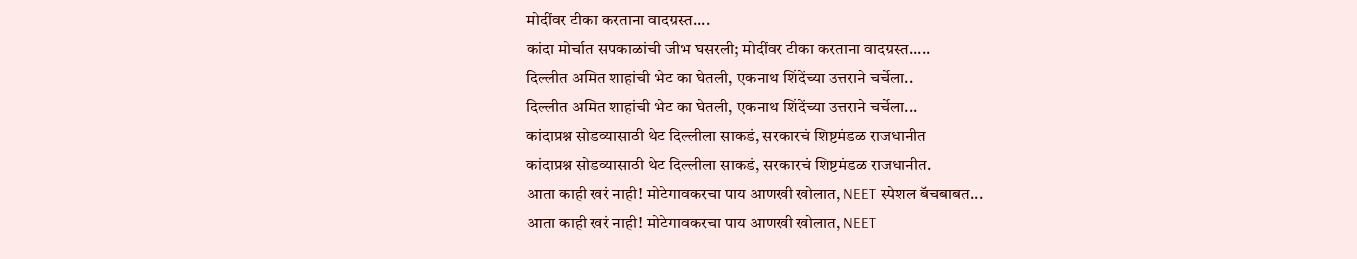मोदींवर टीका करताना वादग्रस्त....
कांदा मोर्चात सपकाळांची जीभ घसरली; मोदींवर टीका करताना वादग्रस्त.....
दिल्लीत अमित शाहांची भेट का घेतली, एकनाथ शिंदेंच्या उत्तराने चर्चेला..
दिल्लीत अमित शाहांची भेट का घेतली, एकनाथ शिंदेंच्या उत्तराने चर्चेला...
कांदाप्रश्न सोडव्यासाठी थेट दिल्लीला साकडं, सरकारचं शिष्टमंडळ राजधानीत
कांदाप्रश्न सोडव्यासाठी थेट दिल्लीला साकडं, सरकारचं शिष्टमंडळ राजधानीत.
आता काही खरं नाही! मोटेगावकरचा पाय आणखी खोलात, NEET स्पेशल बॅचबाबत...
आता काही खरं नाही! मोटेगावकरचा पाय आणखी खोलात, NEET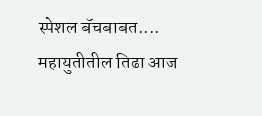स्पेशल बॅचबाबत....
महायुतीतील तिढा आज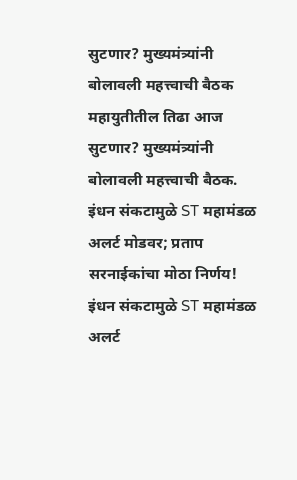सुटणार? मुख्यमंत्र्यांनी बोलावली महत्त्वाची बैठक
महायुतीतील तिढा आज सुटणार? मुख्यमंत्र्यांनी बोलावली महत्त्वाची बैठक.
इंधन संकटामुळे ST महामंडळ अलर्ट मोडवर; प्रताप सरनाईकांचा मोठा निर्णय!
इंधन संकटामुळे ST महामंडळ अलर्ट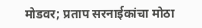मोडवर; प्रताप सरनाईकांचा मोठा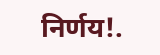निर्णय!.